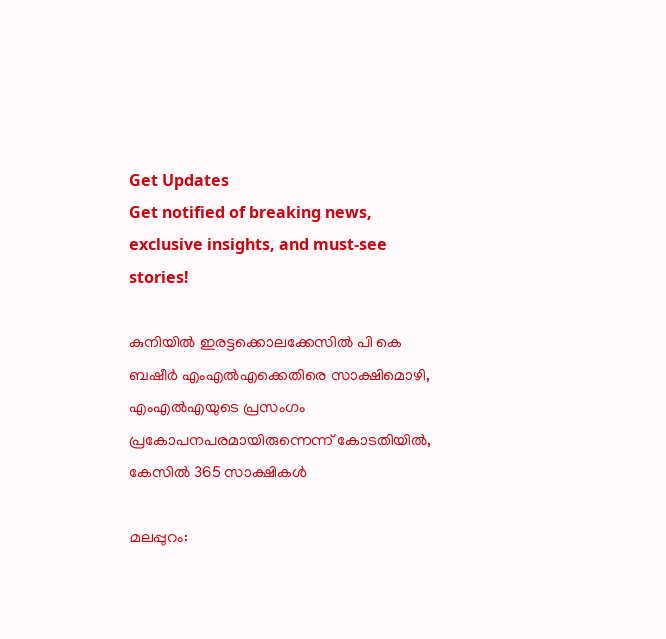Get Updates
Get notified of breaking news, exclusive insights, and must-see stories!

കുനിയില്‍ ഇരട്ടക്കൊലക്കേസില്‍ പി കെ ബഷീര്‍ എംഎല്‍എക്കെതിരെ സാക്ഷിമൊഴി, എംഎല്‍എയുടെ പ്രസംഗം പ്രകോപനപരമായിരുന്നെന്ന് കോടതിയില്‍, കേസില്‍ 365 സാക്ഷികള്‍

മലപ്പുറം: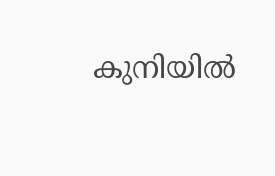കുനിയില്‍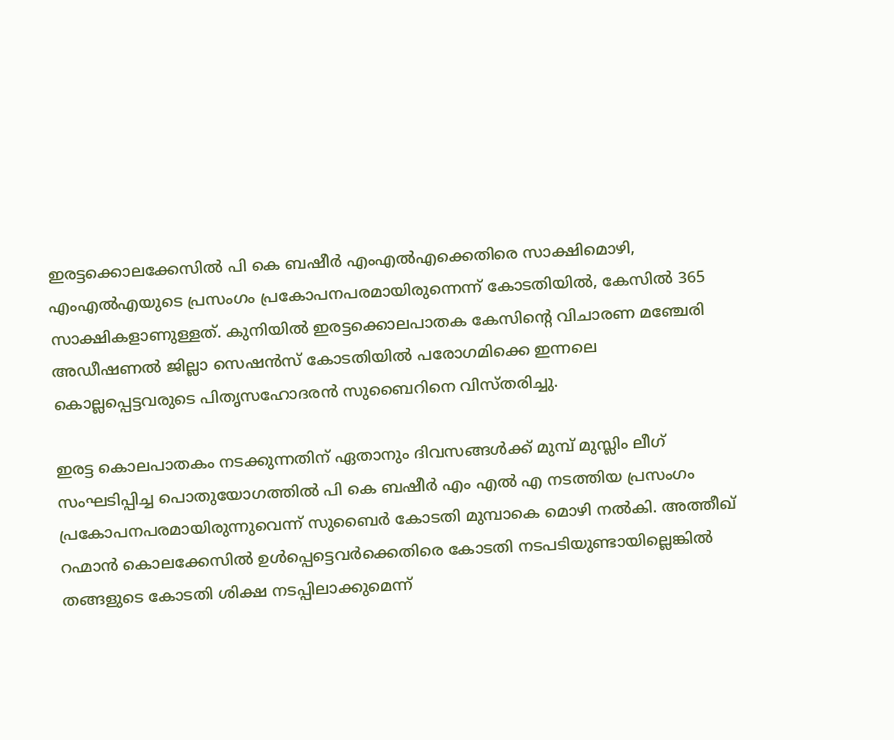ഇരട്ടക്കൊലക്കേസില്‍ പി കെ ബഷീര്‍ എംഎല്‍എക്കെതിരെ സാക്ഷിമൊഴി, എംഎല്‍എയുടെ പ്രസംഗം പ്രകോപനപരമായിരുന്നെന്ന് കോടതിയില്‍, കേസില്‍ 365 സാക്ഷികളാണുള്ളത്. കുനിയില്‍ ഇരട്ടക്കൊലപാതക കേസിന്റെ വിചാരണ മഞ്ചേരി അഡീഷണല്‍ ജില്ലാ സെഷന്‍സ് കോടതിയില്‍ പരോഗമിക്കെ ഇന്നലെ കൊല്ലപ്പെട്ടവരുടെ പിതൃസഹോദരന്‍ സുബൈറിനെ വിസ്തരിച്ചു.

ഇരട്ട കൊലപാതകം നടക്കുന്നതിന് ഏതാനും ദിവസങ്ങള്‍ക്ക് മുമ്പ് മുസ്ലിം ലീഗ് സംഘടിപ്പിച്ച പൊതുയോഗത്തില്‍ പി കെ ബഷീര്‍ എം എല്‍ എ നടത്തിയ പ്രസംഗം പ്രകോപനപരമായിരുന്നുവെന്ന് സുബൈര്‍ കോടതി മുമ്പാകെ മൊഴി നല്‍കി. അത്തീഖ് റഹ്മാന്‍ കൊലക്കേസില്‍ ഉള്‍പ്പെട്ടെവര്‍ക്കെതിരെ കോടതി നടപടിയുണ്ടായില്ലെങ്കില്‍ തങ്ങളുടെ കോടതി ശിക്ഷ നടപ്പിലാക്കുമെന്ന്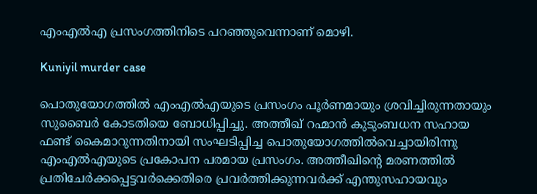എംഎല്‍എ പ്രസംഗത്തിനിടെ പറഞ്ഞുവെന്നാണ് മൊഴി.

Kuniyil murder case

പൊതുയോഗത്തില്‍ എംഎല്‍എയുടെ പ്രസംഗം പൂര്‍ണമായും ശ്രവിച്ചിരുന്നതായും സുബൈര്‍ കോടതിയെ ബോധിപ്പിച്ചു. അത്തീഖ് റഹ്മാന്‍ കുടുംബധന സഹായ ഫണ്ട് കൈമാറുന്നതിനായി സംഘടിപ്പിച്ച പൊതുയോഗത്തില്‍വെച്ചായിരിന്നു എംഎല്‍എയുടെ പ്രകോപന പരമായ പ്രസംഗം. അത്തീഖിന്റെ മരണത്തില്‍ പ്രതിചേര്‍ക്കപ്പെട്ടവര്‍ക്കെതിരെ പ്രവര്‍ത്തിക്കുന്നവര്‍ക്ക് എന്തുസഹായവും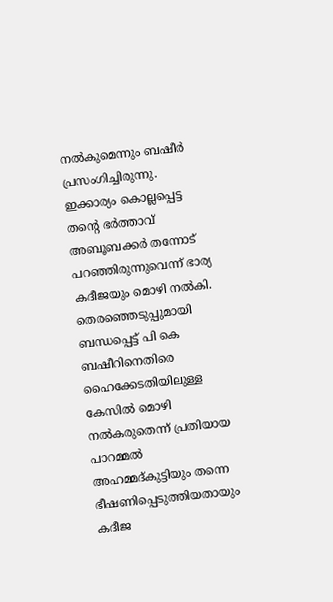നല്‍കുമെന്നും ബഷീര്‍ പ്രസംഗിച്ചിരുന്നു. ഇക്കാര്യം കൊല്ലപ്പെട്ട തന്റെ ഭര്‍ത്താവ് അബൂബക്കര്‍ തന്നോട് പറഞ്ഞിരുന്നുവെന്ന് ഭാര്യ കദീജയും മൊഴി നല്‍കി. തെരഞ്ഞെടുപ്പുമായി ബന്ധപ്പെട്ട് പി കെ ബഷീറിനെതിരെ ഹൈക്കേടതിയിലുള്ള കേസില്‍ മൊഴി നല്‍കരുതെന്ന് പ്രതിയായ പാറമ്മല്‍ അഹമ്മദ്കുട്ടിയും തന്നെ ഭീഷണിപ്പെടുത്തിയതായും കദീജ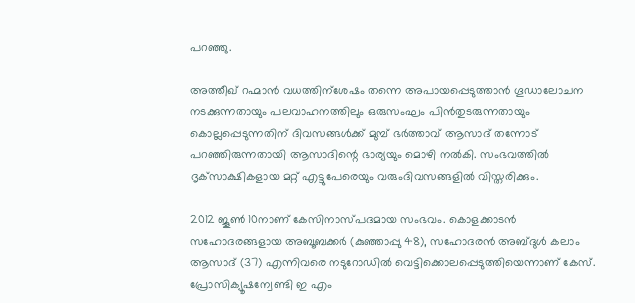പറഞ്ഞു.

അത്തീഖ് റഹ്മാന്‍ വധത്തിന്‌ശേഷം തന്നെ അപായപ്പെടുത്താന്‍ ഗൂഡാലോചന നടക്കുന്നതായും പലവാഹനത്തിലും ഒരുസംഘം പിന്‍തുടരുന്നതായും കൊല്ലപ്പെടുന്നതിന് ദിവസങ്ങള്‍ക്ക് മുമ്പ് ഭര്‍ത്താവ് ആസാദ് തന്നോട് പറഞ്ഞിരുന്നതായി ആസാദിന്റെ ഭാര്യയും മൊഴി നല്‍കി. സംഭവത്തില്‍ ദൃക്‌സാക്ഷികളായ മറ്റ് എട്ടുപേരെയും വരുംദിവസങ്ങളില്‍ വിസ്തരിക്കും.

2012 ജൂണ്‍ 10നാണ് കേസിനാസ്പദമായ സംഭവം. കൊളക്കാടന്‍ സഹോദരങ്ങളായ അബൂബക്കര്‍ (കുഞ്ഞാപ്പു 48), സഹോദരന്‍ അബ്ദുള്‍ കലാം ആസാദ് (37) എന്നിവരെ നടുറോഡില്‍ വെട്ടിക്കൊലപ്പെടുത്തിയെന്നാണ് കേസ്. പ്രോസിക്യൂഷന്വേണ്ടി ഇ എം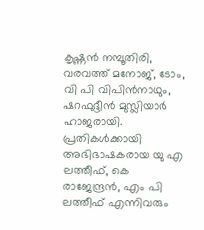കൃഷ്ണന്‍ നമ്പൂതിരി, വരവത്ത് മനോജ്, ടോം, വി പി വിപിന്‍നാഥും, ഷറഫുദ്ദീന്‍ മുസ്ലിയാര്‍ ഹാജരായി. പ്രതികള്‍ക്കായി അഭിഭാഷകരായ യു എ ലത്തീഫ്, കെ രാജേന്ദ്രന്‍, എം പി ലത്തീഫ് എന്നിവരും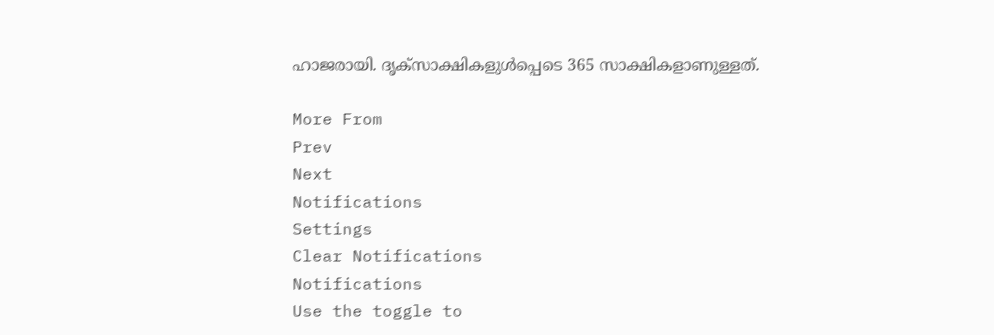ഹാജരായി. ദൃക്‌സാക്ഷികളുള്‍പ്പെടെ 365 സാക്ഷികളാണുള്ളത്.

More From
Prev
Next
Notifications
Settings
Clear Notifications
Notifications
Use the toggle to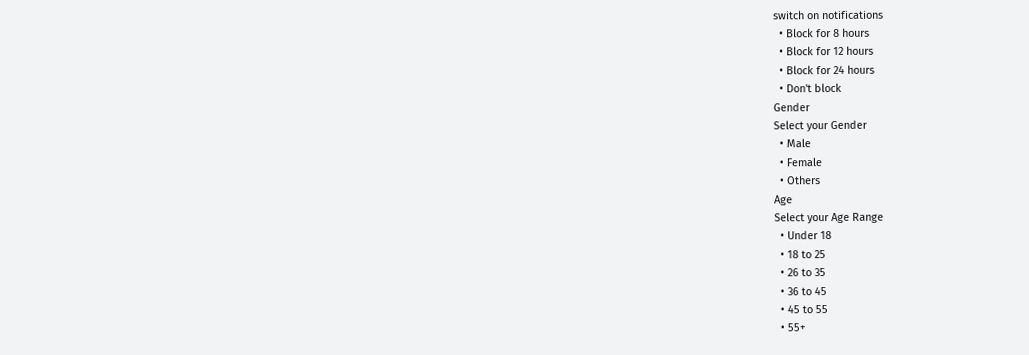switch on notifications
  • Block for 8 hours
  • Block for 12 hours
  • Block for 24 hours
  • Don't block
Gender
Select your Gender
  • Male
  • Female
  • Others
Age
Select your Age Range
  • Under 18
  • 18 to 25
  • 26 to 35
  • 36 to 45
  • 45 to 55
  • 55+